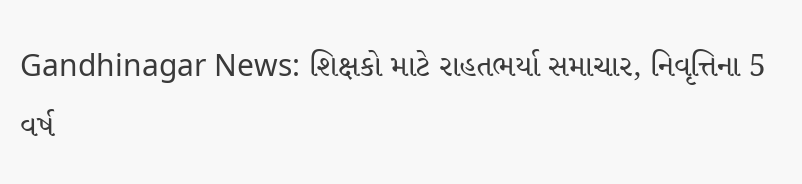Gandhinagar News: શિક્ષકો માટે રાહતભર્યા સમાચાર, નિવૃત્તિના 5 વર્ષ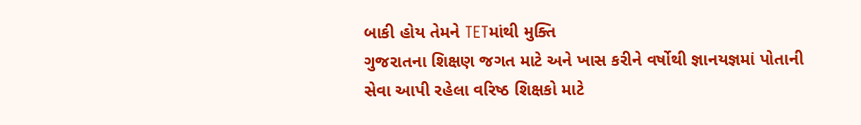બાકી હોય તેમને TETમાંથી મુક્તિ
ગુજરાતના શિક્ષણ જગત માટે અને ખાસ કરીને વર્ષોથી જ્ઞાનયજ્ઞમાં પોતાની સેવા આપી રહેલા વરિષ્ઠ શિક્ષકો માટે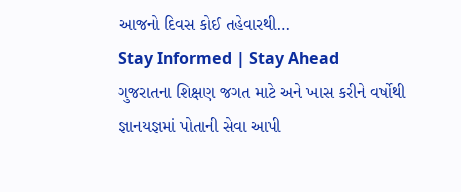આજનો દિવસ કોઈ તહેવારથી…
Stay Informed | Stay Ahead
ગુજરાતના શિક્ષણ જગત માટે અને ખાસ કરીને વર્ષોથી જ્ઞાનયજ્ઞમાં પોતાની સેવા આપી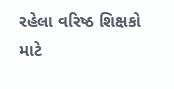રહેલા વરિષ્ઠ શિક્ષકો માટે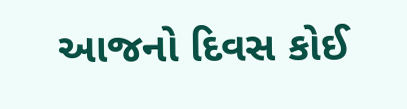આજનો દિવસ કોઈ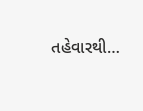તહેવારથી…